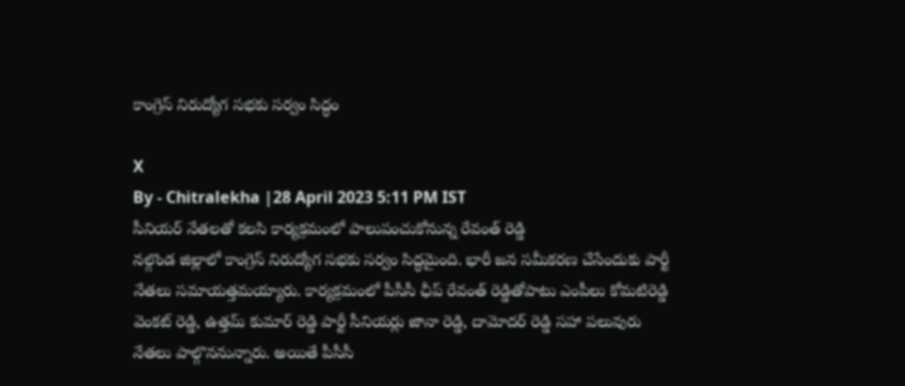కాంగ్రెస్ నిరుద్యోగ సభకు సర్వం సిద్ధం

X
By - Chitralekha |28 April 2023 5:11 PM IST
సీనియర్ నేతలతో కలసి కార్యక్రమంలో పాలుపంచుకోనున్న రేవంత్ రెడ్డి
నల్గొండ జిల్లాలో కాంగ్రెస్ నిరుద్యోగ సభకు సర్వం సిద్ధమైంది. భారీ జన సమీకరణ చేసేందుకు పార్టీ నేతలు సమాయత్తమయ్యారు. కార్యక్రమంలో పీసీసీ ఛీప్ రేవంత్ రెడ్డితోపాటు ఎంపీలు కోమటిరెడ్డి వెంకట్ రెడ్డి, ఉత్తమ్ కుమార్ రెడ్డి పార్టీ సీనియర్లు జానా రెడ్డి, దామోదర్ రెడ్డి సహా పలువురు నేతలు పాల్గొననున్నారు. అయితే పీసీసీ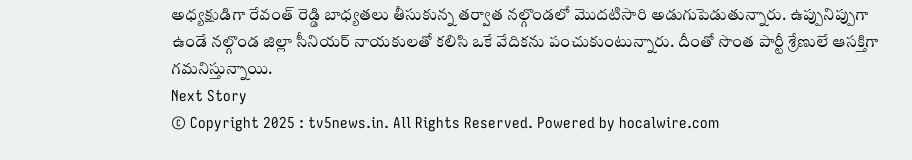అధ్యక్షుడిగా రేవంత్ రెడ్డి బాధ్యతలు తీసుకున్న తర్వాత నల్గొండలో మొదటిసారి అడుగుపెడుతున్నారు. ఉప్పునిప్పుగా ఉండే నల్గొండ జిల్లా సీనియర్ నాయకులతో కలిసి ఒకే వేదికను పంచుకుంటున్నారు. దీంతో సొంత పార్టీ శ్రేణులే ఆసక్తిగా గమనిస్తున్నాయి.
Next Story
© Copyright 2025 : tv5news.in. All Rights Reserved. Powered by hocalwire.com